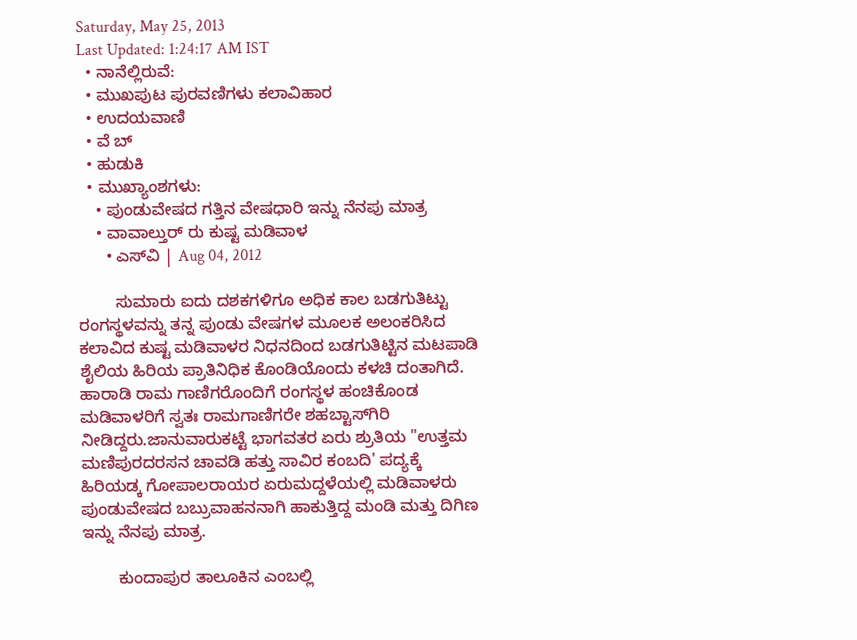Saturday, May 25, 2013
Last Updated: 1:24:17 AM IST
  • ನಾನೆಲ್ಲಿರುವೆ:
  • ಮುಖಪುಟ ಪುರವಣಿಗಳು ಕಲಾವಿಹಾರ
  • ಉದಯವಾಣಿ
  • ವೆ ಬ್
  • ಹುಡುಕಿ
  • ಮುಖ್ಯಾಂಶಗಳು:
    • ಪುಂಡುವೇಷದ ಗತ್ತಿನ ವೇಷಧಾರಿ ಇನ್ನು ನೆನಪು ಮಾತ್ರ
    • ವಾವಾಲ್ತುರ್ ರು ಕುಷ್ಟ ಮಡಿವಾಳ
      • ಎಸ್‌ವಿ | Aug 04, 2012

        ಸುಮಾರು ಐದು ದಶಕಗಳಿಗೂ ಅಧಿಕ ಕಾಲ ಬಡಗುತಿಟ್ಟು ರಂಗಸ್ಥಳವನ್ನು ತನ್ನ ಪುಂಡು ವೇಷಗಳ ಮೂಲಕ ಅಲಂಕರಿಸಿದ ಕಲಾವಿದ ಕುಷ್ಟ ಮಡಿವಾಳರ ನಿಧನ‌ದಿಂದ ಬಡಗುತಿಟ್ಟಿನ ಮಟಪಾಡಿ ಶೈಲಿಯ ಹಿರಿಯ ಪ್ರಾತಿನಿಧಿಕ ಕೊಂಡಿಯೊಂದು ಕಳಚಿ ದಂತಾಗಿದೆ. ಹಾರಾಡಿ ರಾಮ ಗಾಣಿಗರೊಂದಿಗೆ ರಂಗಸ್ಥಳ ಹಂಚಿಕೊಂಡ ಮಡಿವಾಳರಿಗೆ ಸ್ವತಃ ರಾಮಗಾಣಿಗರೇ ಶಹಬ್ಟಾಸ್‌ಗಿರಿ ನೀಡಿದ್ದರು.ಜಾನುವಾರುಕಟ್ಟೆ ಭಾಗವತರ ಏರು ಶ್ರುತಿಯ "ಉತ್ತಮ ಮಣಿಪುರದರಸನ ಚಾವಡಿ ಹತ್ತು ಸಾವಿರ ಕಂಬದಿ' ಪದ್ಯಕ್ಕೆ ಹಿರಿಯಡ್ಕ ಗೋಪಾಲರಾಯರ ಏರುಮದ್ದಳೆಯಲ್ಲಿ ಮಡಿವಾಳರು ಪುಂಡುವೇಷದ ಬಬ್ರುವಾಹನನಾಗಿ ಹಾಕುತ್ತಿದ್ದ ಮಂಡಿ ಮತ್ತು ದಿಗಿಣ ಇನ್ನು ನೆನಪು ಮಾತ್ರ.

        ಕುಂದಾಪುರ ತಾಲೂಕಿನ ಎಂಬಲ್ಲಿ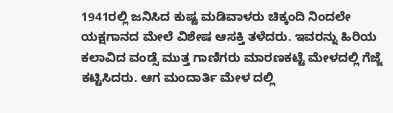1941ರಲ್ಲಿ ಜನಿಸಿದ ಕುಷ್ಟ ಮಡಿವಾಳರು ಚಿಕ್ಕಂದಿ ನಿಂದಲೇ ಯಕ್ಷಗಾನದ ಮೇಲೆ ವಿಶೇಷ ಆಸಕ್ತಿ ತಳೆದರು. ಇವರನ್ನು ಹಿರಿಯ ಕಲಾವಿದ ವಂಡ್ಸೆ ಮುತ್ತ ಗಾಣಿಗರು ಮಾರಣಕಟ್ಟೆ ಮೇಳದಲ್ಲಿ ಗೆಜ್ಜೆ ಕಟ್ಟಿಸಿದರು. ಆಗ ಮಂದಾರ್ತಿ ಮೇಳ ದಲ್ಲಿ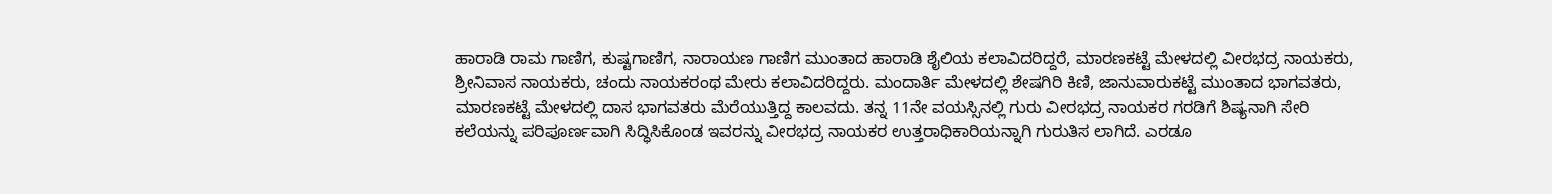ಹಾರಾಡಿ ರಾಮ ಗಾಣಿಗ, ಕುಷ್ಟಗಾಣಿಗ, ನಾರಾಯಣ ಗಾಣಿಗ ಮುಂತಾದ ಹಾರಾಡಿ ಶೈಲಿಯ ಕಲಾವಿದರಿದ್ದರೆ, ಮಾರಣಕಟ್ಟೆ ಮೇಳದಲ್ಲಿ ವೀರಭದ್ರ ನಾಯಕರು, ಶ್ರೀನಿವಾಸ ನಾಯಕರು, ಚಂದು ನಾಯಕರಂಥ ಮೇರು ಕಲಾವಿದರಿದ್ದರು. ಮಂದಾರ್ತಿ ಮೇಳದಲ್ಲಿ ಶೇಷಗಿರಿ ಕಿಣಿ, ಜಾನುವಾರುಕಟ್ಟೆ ಮುಂತಾದ ಭಾಗವತರು, ಮಾರಣಕಟ್ಟೆ ಮೇಳದಲ್ಲಿ ದಾಸ ಭಾಗವತರು ಮೆರೆಯುತ್ತಿದ್ದ ಕಾಲವದು. ತನ್ನ 11ನೇ ವಯಸ್ಸಿನಲ್ಲಿ ಗುರು ವೀರಭದ್ರ ನಾಯಕರ ಗರಡಿಗೆ ಶಿಷ್ಯನಾಗಿ ಸೇರಿ ಕಲೆಯನ್ನು ಪರಿಪೂರ್ಣವಾಗಿ ಸಿದ್ಧಿಸಿಕೊಂಡ ಇವರನ್ನು ವೀರಭದ್ರ ನಾಯಕರ ಉತ್ತರಾಧಿಕಾರಿಯನ್ನಾಗಿ ಗುರುತಿಸ ಲಾಗಿದೆ. ಎರಡೂ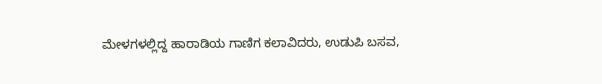ಮೇಳಗಳಲ್ಲಿದ್ದ ಹಾರಾಡಿಯ ಗಾಣಿಗ ಕಲಾವಿದರು, ಉಡುಪಿ ಬಸವ,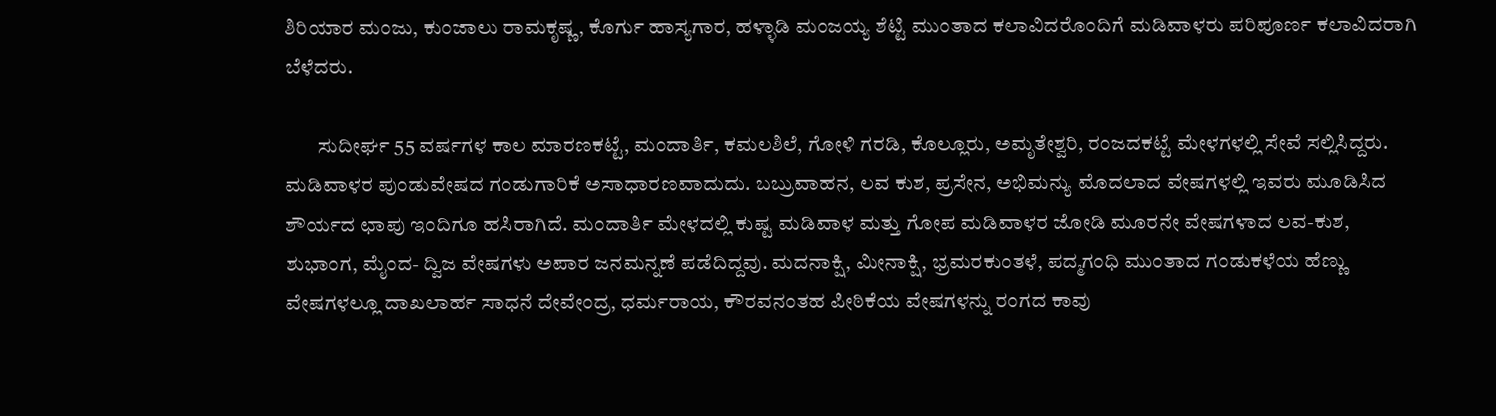ಶಿರಿಯಾರ ಮಂಜು, ಕುಂಜಾಲು ರಾಮಕೃಷ್ಣ, ಕೊರ್ಗು ಹಾಸ್ಯಗಾರ, ಹಳ್ಳಾಡಿ ಮಂಜಯ್ಯ ಶೆಟ್ಟಿ ಮುಂತಾದ ಕಲಾವಿದರೊಂದಿಗೆ ಮಡಿವಾಳರು ಪರಿಪೂರ್ಣ ಕಲಾವಿದರಾಗಿ ಬೆಳೆದರು.

        ಸುದೀರ್ಘ‌ 55 ವರ್ಷಗಳ ಕಾಲ ಮಾರಣಕಟ್ಟೆ, ಮಂದಾರ್ತಿ, ಕಮಲಶಿಲೆ, ಗೋಳಿ ಗರಡಿ, ಕೊಲ್ಲೂರು, ಅಮೃತೇಶ್ವರಿ, ರಂಜದಕಟ್ಟೆ ಮೇಳಗಳಲ್ಲಿ ಸೇವೆ ಸಲ್ಲಿಸಿದ್ದರು. ಮಡಿವಾಳರ ಪುಂಡುವೇಷದ ಗಂಡುಗಾರಿಕೆ ಅಸಾಧಾರಣವಾದುದು. ಬಬ್ರುವಾಹನ, ಲವ ಕುಶ, ಪ್ರಸೇನ, ಅಭಿಮನ್ಯು ಮೊದಲಾದ ವೇಷಗಳಲ್ಲಿ ಇವರು ಮೂಡಿಸಿದ ಶೌರ್ಯದ ಛಾಪು ಇಂದಿಗೂ ಹಸಿರಾಗಿದೆ. ಮಂದಾರ್ತಿ ಮೇಳದಲ್ಲಿ ಕುಷ್ಟ ಮಡಿವಾಳ ಮತ್ತು ಗೋಪ ಮಡಿವಾಳರ ಜೋಡಿ ಮೂರನೇ ವೇಷಗಳಾದ ಲವ-ಕುಶ, ಶುಭಾಂಗ, ಮೈಂದ- ದ್ವಿಜ ವೇಷಗಳು ಅಪಾರ ಜನಮನ್ನಣೆ ಪಡೆದಿದ್ದವು. ಮದನಾಕ್ಷಿ, ಮೀನಾಕ್ಷಿ, ಭ್ರಮರಕುಂತಳೆ, ಪದ್ಮಗಂಧಿ ಮುಂತಾದ ಗಂಡುಕಳೆಯ ಹೆಣ್ಣು ವೇಷಗಳಲ್ಲೂ ದಾಖಲಾರ್ಹ ಸಾಧನೆ ದೇವೇಂದ್ರ, ಧರ್ಮರಾಯ, ಕೌರವನಂತಹ ಪೀಠಿಕೆಯ ವೇಷಗಳನ್ನು ರಂಗದ ಕಾವು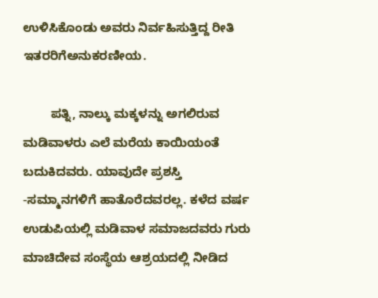ಉಳಿಸಿಕೊಂಡು ಅವರು ನಿರ್ವಹಿಸುತ್ತಿದ್ದ ರೀತಿ ಇತರರಿಗೆಅನುಕರಣೀಯ.

        ಪತ್ನಿ, ನಾಲ್ಕು ಮಕ್ಕಳನ್ನು ಅಗಲಿರುವ ಮಡಿವಾಳರು ಎಲೆ ಮರೆಯ ಕಾಯಿಯಂತೆ ಬದುಕಿದವರು. ಯಾವುದೇ ಪ್ರಶಸ್ತಿ -ಸಮ್ಮಾನಗಳಿಗೆ ಹಾತೊರೆದವರಲ್ಲ. ಕಳೆದ ವರ್ಷ ಉಡುಪಿಯಲ್ಲಿ ಮಡಿವಾಳ ಸಮಾಜದವರು ಗುರು ಮಾಚಿದೇವ ಸಂಸ್ಥೆಯ ಆಶ್ರಯದಲ್ಲಿ ನೀಡಿದ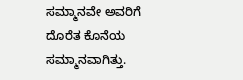ಸಮ್ಮಾನವೇ ಅವರಿಗೆ ದೊರೆತ ಕೊನೆಯ ಸಮ್ಮಾನವಾಗಿತ್ತು.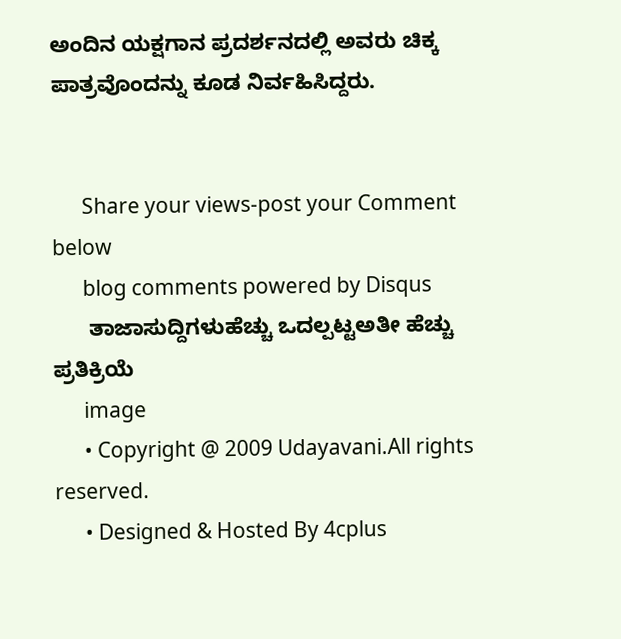ಅಂದಿನ ಯಕ್ಷಗಾನ ಪ್ರದರ್ಶನದಲ್ಲಿ ಅವರು ಚಿಕ್ಕ ಪಾತ್ರವೊಂದನ್ನು ಕೂಡ ನಿರ್ವಹಿಸಿದ್ದರು.


      Share your views-post your Comment below
      blog comments powered by Disqus
      ತಾಜಾಸುದ್ದಿಗಳುಹೆಚ್ಚು ಒದಲ್ಪಟ್ಟಅತೀ ಹೆಚ್ಚು ಪ್ರತಿಕ್ರಿಯೆ
      image
      • Copyright @ 2009 Udayavani.All rights reserved.
      • Designed & Hosted By 4cplus